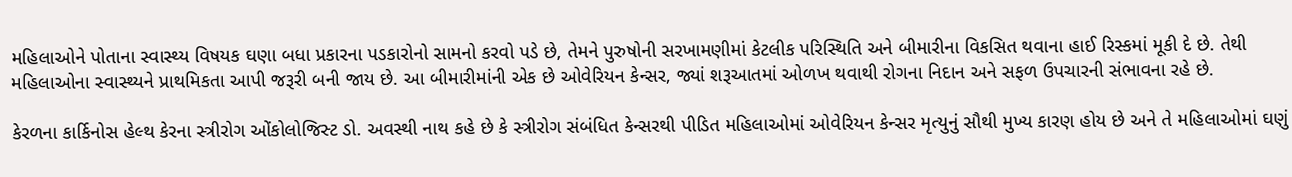મહિલાઓને પોતાના સ્વાસ્થ્ય વિષયક ઘણા બધા પ્રકારના પડકારોનો સામનો કરવો પડે છે, તેમને પુરુષોની સરખામણીમાં કેટલીક પરિસ્થિતિ અને બીમારીના વિકસિત થવાના હાઈ રિસ્કમાં મૂકી દે છે. તેથી મહિલાઓના સ્વાસ્થ્યને પ્રાથમિકતા આપી જરૂરી બની જાય છે. આ બીમારીમાંની એક છે ઓવેરિયન કેન્સર, જ્યાં શરૂઆતમાં ઓળખ થવાથી રોગના નિદાન અને સફળ ઉપચારની સંભાવના રહે છે.

કેરળના કાર્કિનોસ હેલ્થ કેરના સ્ત્રીરોગ ઓંકોલોજિસ્ટ ડો. અવસ્થી નાથ કહે છે કે સ્ત્રીરોગ સંબંધિત કેન્સરથી પીડિત મહિલાઓમાં ઓવેરિયન કેન્સર મૃત્યુનું સૌથી મુખ્ય કારણ હોય છે અને તે મહિલાઓમાં ઘણું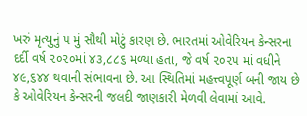ખરું મૃત્યુનું ૫ મું સૌથી મોટું કારણ છે. ભારતમાં ઓવેરિયન કેન્સરના દર્દી વર્ષ ૨૦૨૦માં ૪૩,૮૮૬ મળ્યા હતા, જે વર્ષ ૨૦૨૫ માં વધીને ૪૯,૬૪૪ થવાની સંભાવના છે. આ સ્થિતિમાં મહત્ત્વપૂર્ણ બની જાય છે કે ઓવેરિયન કેન્સરની જલદી જાણકારી મેળવી લેવામાં આવે.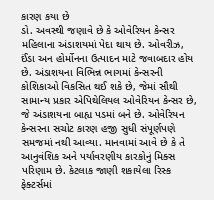કારણ કયા છે
ડો. અવસ્થી જણાવે છે કે ઓવેરિયન કેન્સર મહિલાના અંડાશયમાં પેદા થાય છે. ઓવરીઝ, ઈંડા અન હોર્મોનના ઉત્પાદન માટે જવાબદાર હોય છે. અંડાશયના વિભિન્ન ભાગમાં કેન્સરની કોશિકાઓ વિકસિત થઈ શકે છે, જેમાં સૌથી સામાન્ય પ્રકાર એપિથેલિયલ ઓવેરિયન કેન્સર છે, જે અંડાશયના બાહ્ય પડમાં બને છે. ઓવેરિયન કેન્સરના સચોટ કારણ હજી સુધી સંપૂર્ણપણે સમજમાં નથી આવ્યા. માનવામાં આવે છે કે તે આનુવંશિક અને પર્યાવરણીય કારકોનું મિક્સ પરિણામ છે. કેટલાક જાણી શકાયેલા રિસ્ક ફેક્ટર્સમાં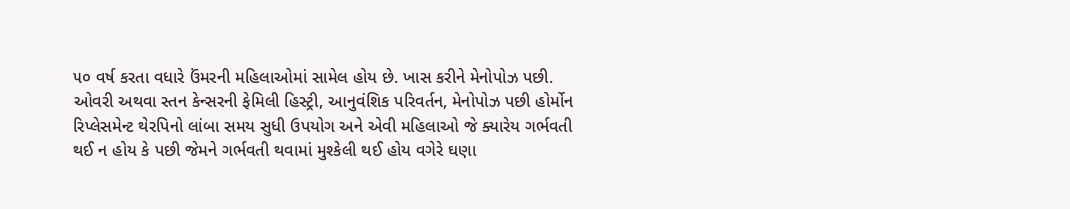૫૦ વર્ષ કરતા વધારે ઉંમરની મહિલાઓમાં સામેલ હોય છે. ખાસ કરીને મેનોપોઝ પછી. ઓવરી અથવા સ્તન કેન્સરની ફેમિલી હિસ્ટ્રી, આનુવંશિક પરિવર્તન, મેનોપોઝ પછી હોર્મોન રિપ્લેસમેન્ટ થેરપિનો લાંબા સમય સુધી ઉપયોગ અને એવી મહિલાઓ જે ક્યારેય ગર્ભવતી થઈ ન હોય કે પછી જેમને ગર્ભવતી થવામાં મુશ્કેલી થઈ હોય વગેરે ઘણા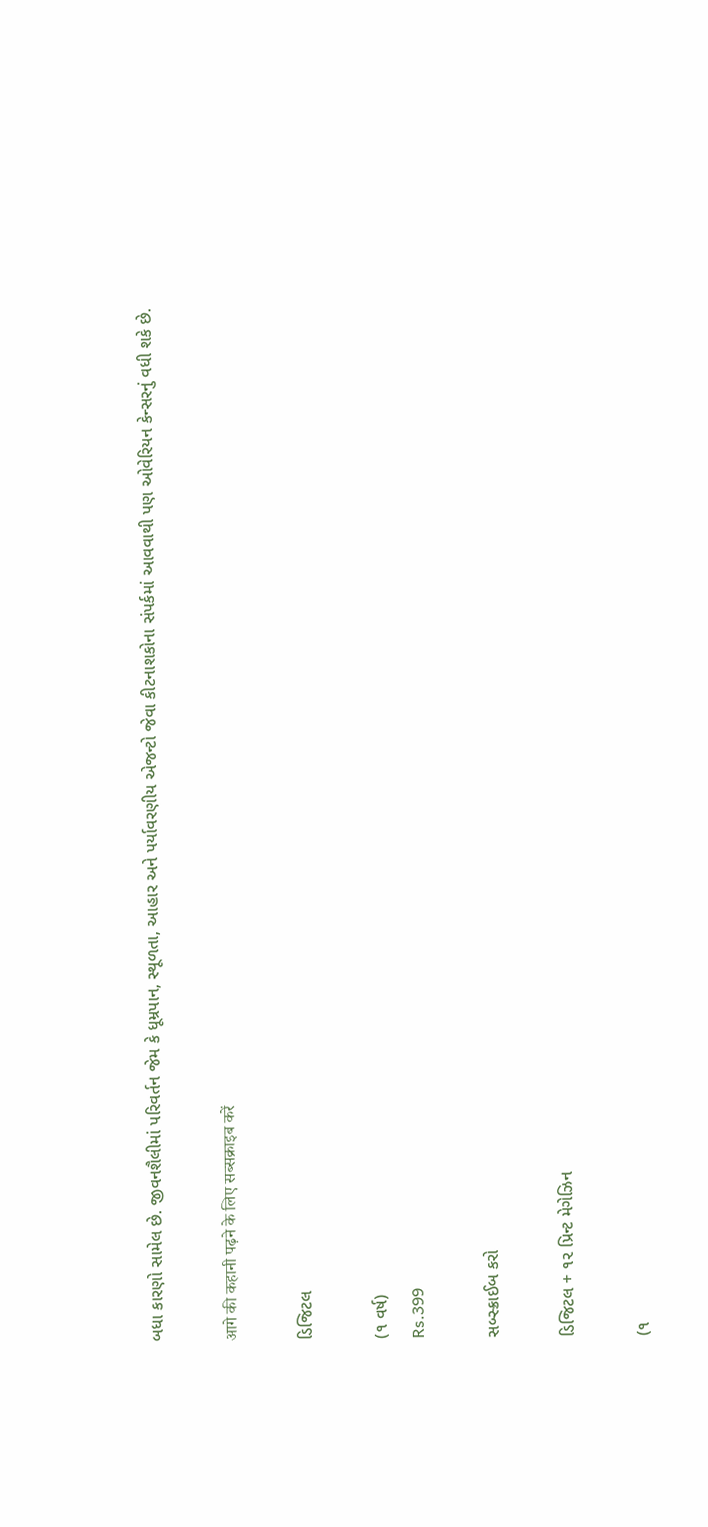બધા કારણો સામેલ છે. જીવનશૈલીમાં પરિવર્તન જેમ કે ધૂમ્રપાન, સ્થૂળતા, આહાર અને પર્યાવરણીય એજન્ટો જેવા કીટનાશકોના સંપર્કમાં આવવાથી પણ ઓવેરિયન કેન્સરનું વધી શકે છે.

आगे की कहानी पढ़ने के लिए सब्सक्राइब करें

ડિજિટલ

(૧ વર્ષ)
Rs.399

સબ્સ્ક્રાઈબ કરો

ડિજિટલ + ૧૨ પ્રિન્ટ મેગેઝિન

(૧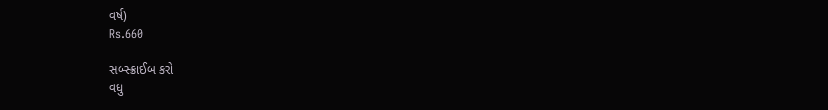વર્ષ)
Rs.660

સબ્સ્ક્રાઈબ કરો
વધુ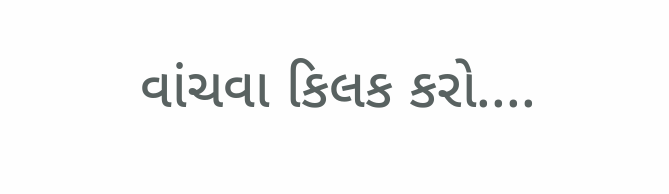વાંચવા કિલક કરો....